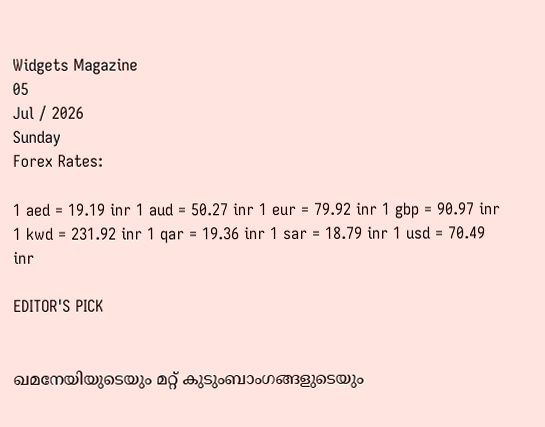Widgets Magazine
05
Jul / 2026
Sunday
Forex Rates:

1 aed = 19.19 inr 1 aud = 50.27 inr 1 eur = 79.92 inr 1 gbp = 90.97 inr 1 kwd = 231.92 inr 1 qar = 19.36 inr 1 sar = 18.79 inr 1 usd = 70.49 inr

EDITOR'S PICK


ഖമനേയിയുടെയും മറ്റ് കുടുംബാംഗങ്ങളുടെയും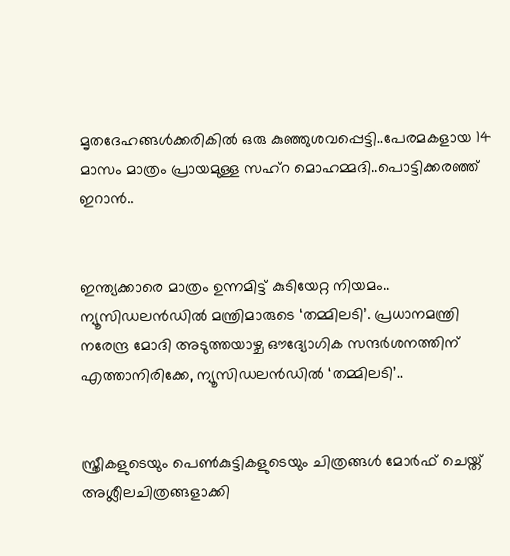മൃതദേഹങ്ങൾക്കരികിൽ ഒരു കുഞ്ഞുശവപ്പെട്ടി..പേരമകളായ 14 മാസം മാത്രം പ്രായമുള്ള സഹ്റ മൊഹമ്മദി..പൊട്ടിക്കരഞ്ഞ് ഇറാൻ..


ഇന്ത്യക്കാരെ മാത്രം ഉന്നമിട്ട് കുടിയേറ്റ നിയമം.. ന്യൂസിഡലൻഡിൽ മന്ത്രിമാരുടെ ‘തമ്മിലടി’. പ്രധാനമന്ത്രി നരേന്ദ്ര മോദി അടുത്തയാഴ്ച ഔദ്യോഗിക സന്ദർശനത്തിന് എത്താനിരിക്കേ, ന്യൂസിഡലൻഡിൽ ‘തമ്മിലടി’..


സ്ത്രീകളുടെയും പെണ്‍കുട്ടികളുടെയും ചിത്രങ്ങള്‍ മോര്‍ഫ് ചെയ്ത് അശ്ലീലചിത്രങ്ങളാക്കി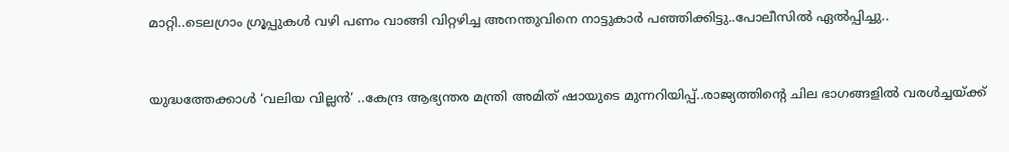മാറ്റി..ടെലഗ്രാം ഗ്രൂപ്പുകള്‍ വഴി പണം വാങ്ങി വിറ്റഴിച്ച അനന്തുവിനെ നാട്ടുകാർ പഞ്ഞിക്കിട്ടു..പോലീസിൽ ഏൽപ്പിച്ചു..


യുദ്ധത്തേക്കാൾ ‘വലിയ വില്ലൻ’ ..കേന്ദ്ര ആഭ്യന്തര മന്ത്രി അമിത് ഷായുടെ മുന്നറിയിപ്പ്..രാജ്യത്തിന്റെ ചില ഭാഗങ്ങളിൽ വരൾച്ചയ്ക്ക്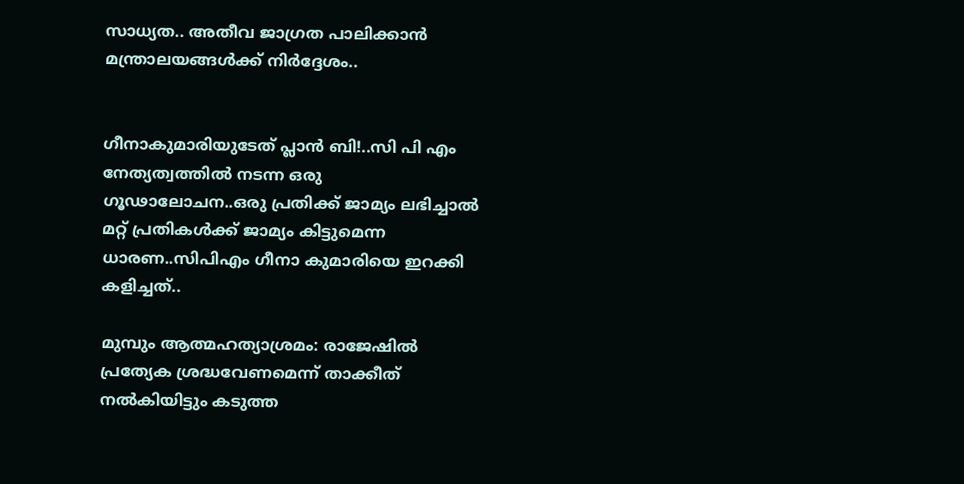സാധ്യത.. അതീവ ജാഗ്രത പാലിക്കാൻ മന്ത്രാലയങ്ങൾക്ക് നിർദ്ദേശം..


ഗീനാകുമാരിയുടേത് പ്ലാൻ ബി!..സി പി എം നേത്യത്വത്തിൽ നടന്ന ഒരു ഗൂഢാലോചന..ഒരു പ്രതിക്ക് ജാമ്യം ലഭിച്ചാൽ മറ്റ് പ്രതികൾക്ക് ജാമ്യം കിട്ടുമെന്ന ധാരണ..സിപിഎം ഗീനാ കുമാരിയെ ഇറക്കി കളിച്ചത്..

മുമ്പും ആത്മഹത്യാശ്രമം: രാജേഷിൽ പ്രത്യേക ശ്രദ്ധവേണമെന്ന് താക്കീത് നൽകിയിട്ടും കടുത്ത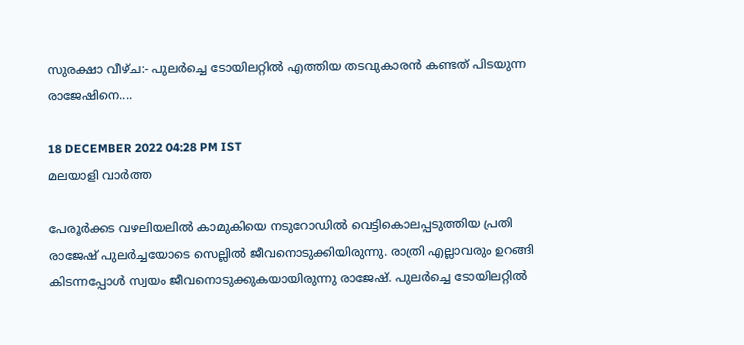സുരക്ഷാ വീഴ്ച:- പുലർച്ചെ ടോയിലറ്റിൽ എത്തിയ തടവുകാരൻ കണ്ടത് പിടയുന്ന രാജേഷിനെ....

18 DECEMBER 2022 04:28 PM IST
മലയാളി വാര്‍ത്ത

പേരൂർക്കട വഴലിയലിൽ കാമുകിയെ നടുറോഡിൽ വെട്ടികൊലപ്പടുത്തിയ പ്രതി രാജേഷ് പുലർച്ചയോടെ സെല്ലിൽ ജീവനൊടുക്കിയിരുന്നു. രാത്രി എല്ലാവരും ഉറങ്ങി കിടന്നപ്പോൾ സ്വയം ജീവനൊടുക്കുകയായിരുന്നു രാജേഷ്. പുലർച്ചെ ടോയിലറ്റിൽ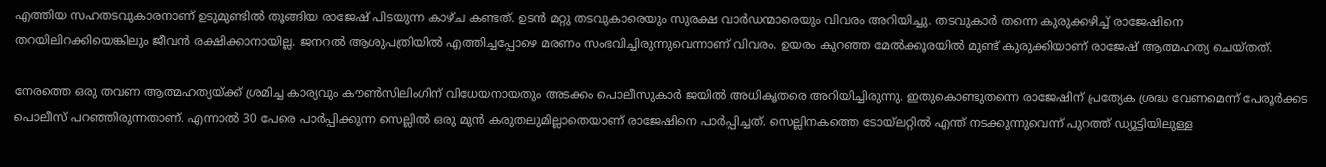എത്തിയ സഹതടവുകാരനാണ് ഉടുമുണ്ടിൽ തൂങ്ങിയ രാജേഷ് പിടയുന്ന കാഴ്ച കണ്ടത്. ഉടൻ മറ്റു തടവുകാരെയും സുരക്ഷ വാർഡന്മാരെയും വിവരം അറിയിച്ചു. തടവുകാർ തന്നെ കുരുക്കഴിച്ച് രാജേഷിനെ തറയിലിറക്കിയെങ്കിലും ജീവൻ രക്ഷിക്കാനായില്ല. ജനറൽ ആശുപത്രിയിൽ എത്തിച്ചപ്പോഴെ മരണം സംഭവിച്ചിരുന്നുവെന്നാണ് വിവരം. ഉയരം കുറഞ്ഞ മേൽക്കൂരയിൽ മുണ്ട് കുരുക്കിയാണ് രാജേഷ് ആത്മഹത്യ ചെയ്തത്.

നേരത്തെ ഒരു തവണ ആത്മഹത്യയ്ക്ക് ശ്രമിച്ച കാര്യവും കൗൺസിലിംഗിന് വിധേയനായതും അടക്കം പൊലീസുകാർ ജയിൽ അധികൃതരെ അറിയിച്ചിരുന്നു. ഇതുകൊണ്ടുതന്നെ രാജേഷിന് പ്രത്യേക ശ്രദ്ധ വേണമെന്ന് പേരൂർക്കട പൊലീസ് പറഞ്ഞിരുന്നതാണ്. എന്നാൽ 30 പേരെ പാർപ്പിക്കുന്ന സെല്ലിൽ ഒരു മുൻ കരുതലുമില്ലാതെയാണ് രാജേഷിനെ പാർപ്പിച്ചത്. സെല്ലിനകത്തെ ടോയ്ലറ്റിൽ എന്ത് നടക്കുന്നുവെന്ന് പുറത്ത് ഡ്യൂട്ടിയിലുള്ള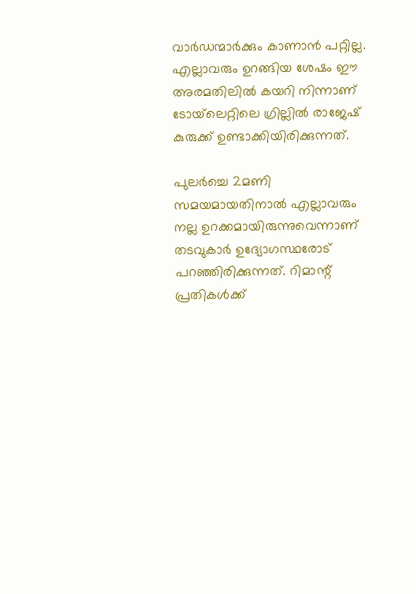വാർഡന്മാർക്കും കാണാൻ പറ്റില്ല. എല്ലാവരും ഉറങ്ങിയ ശേഷം ഈ അരമതിലിൽ കയറി നിന്നാണ് ടോയ്‌ലെറ്റിലെ ഗ്രില്ലിൽ രാജേഷ് കുരുക്ക് ഉണ്ടാക്കിയിരിക്കുന്നത്.

പുലർച്ചെ 2മണി സമയമായതിനാൽ എല്ലാവരും നല്ല ഉറക്കമായിരുന്നുവെന്നാണ് തടവുകാർ ഉദ്യോഗസ്ഥരോട് പറഞ്ഞിരിക്കുന്നത്. റിമാന്റ് പ്രതികൾക്ക്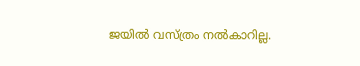ജയിൽ വസ്ത്രം നൽകാറില്ല.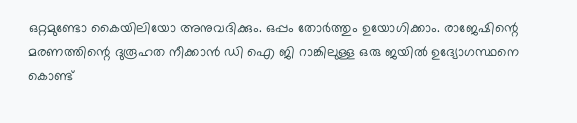ഒറ്റമുണ്ടോ കൈയിലിയോ അനുവദിക്കും. ഒപ്പം തോർത്തും ഉയോഗിക്കാം. രാജേഷിന്റെ മരണത്തിന്റെ ദുരൂഹത നീക്കാൻ ഡി ഐ ജി റാങ്കിലുള്ള ഒരു ജയിൽ ഉദ്യോഗസ്ഥനെ കൊണ്ട്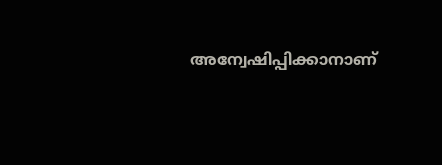അന്വേഷിപ്പിക്കാനാണ്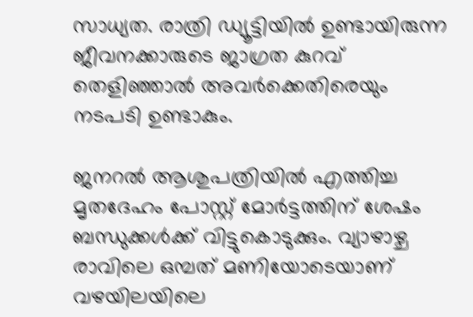സാധ്യത. രാത്രി ഡ്യൂട്ടിയിൽ ഉണ്ടായിരുന്ന ജീവനക്കാരുടെ ജാഗ്രത കുറവ് തെളിഞ്ഞാൽ അവർക്കെതിരെയും നടപടി ഉണ്ടാകും.

ജനറൽ ആശുപത്രിയിൽ എത്തിച്ച മൃതദേഹം പോസ്റ്റ് മോർട്ടത്തിന് ശേഷം ബന്ധുക്കൾക്ക് വിട്ടുകൊടുക്കും. വ്യാഴാഴ്ച രാവിലെ ഒമ്പത് മണിയോടെയാണ് വഴയിലയിലെ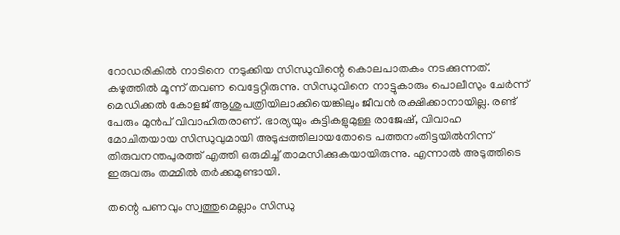റോഡരികിൽ നാടിനെ നടുക്കിയ സിന്ധുവിന്റെ കൊലപാതകം നടക്കുന്നത്. കഴുത്തിൽ മൂന്ന് തവണ വെട്ടേറ്റിരുന്നു. സിന്ധുവിനെ നാട്ടുകാരും പൊലീസും ചേർന്ന് മെഡിക്കൽ കോളജ് ആശുപത്രിയിലാക്കിയെങ്കിലും ജീവൻ രക്ഷിക്കാനായില്ല. രണ്ട് പേരും മുൻപ് വിവാഹിതരാണ്. ഭാര്യയും കുട്ടികളുമുള്ള രാജേഷ്, വിവാഹ മോചിതയായ സിന്ധുവുമായി അടുപ്പത്തിലായതോടെ പത്തനംതിട്ടയില്‍നിന്ന് തിരുവനന്തപുരത്ത് എത്തി ഒരുമിച്ച് താമസിക്കുകയായിരുന്നു. എന്നാല്‍ അടുത്തിടെ ഇരുവരും തമ്മില്‍ തര്‍ക്കമുണ്ടായി.

തന്റെ പണവും സ്വത്തുമെല്ലാം സിന്ധു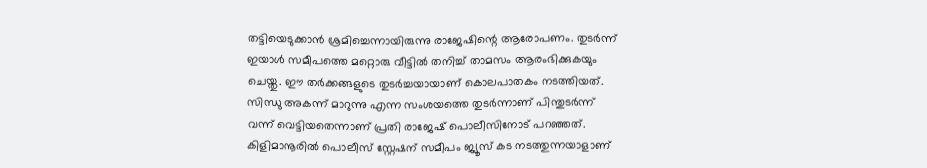തട്ടിയെടുക്കാന്‍ ശ്രമിച്ചെന്നായിരുന്നു രാജേഷിന്റെ ആരോപണം. തുടര്‍ന്ന് ഇയാള്‍ സമീപത്തെ മറ്റൊരു വീട്ടില്‍ തനിച്ച് താമസം ആരംഭിക്കുകയും ചെയ്തു. ഈ തര്‍ക്കങ്ങളുടെ തുടര്‍ച്ചയായാണ് കൊലപാതകം നടത്തിയത്. സിന്ധു അകന്ന് മാറുന്നു എന്ന സംശയത്തെ തുടർന്നാണ് പിന്തുടർന്ന് വന്ന് വെട്ടിയതെന്നാണ് പ്രതി രാജേഷ് പൊലീസിനോട് പറഞ്ഞത്. കിളിമാനൂരിൽ പൊലീസ് സ്റ്റേഷന് സമീപം ജ്യൂസ് കട നടത്തുന്നയാളാണ്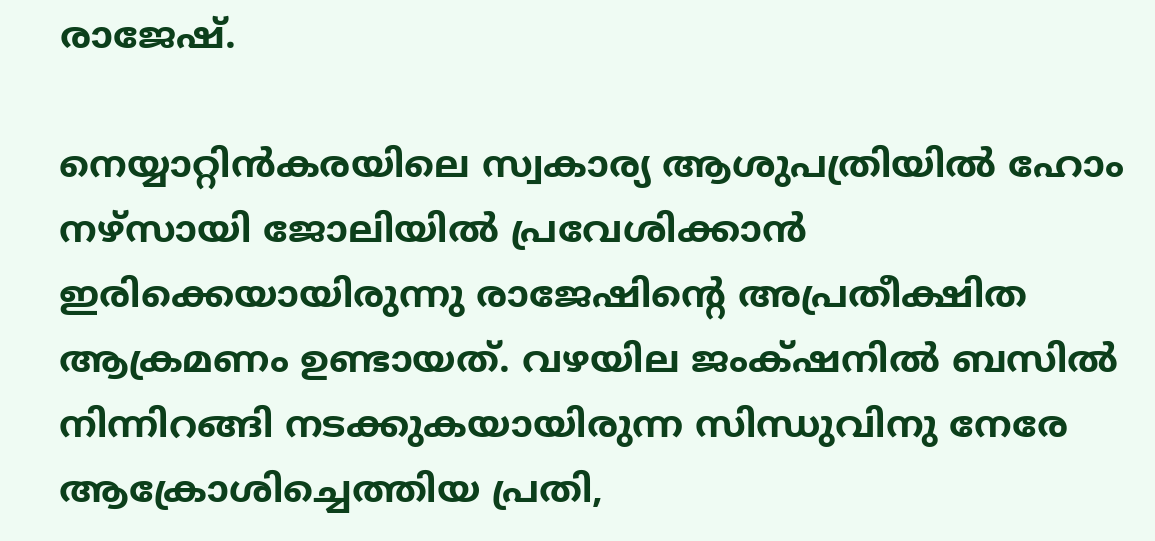രാജേഷ്.

നെയ്യാറ്റിൻകരയിലെ സ്വകാര്യ ആശുപത്രിയിൽ ഹോം നഴ്സായി ജോലിയിൽ പ്രവേശിക്കാൻ ഇരിക്കെയായിരുന്നു രാജേഷിന്റെ അപ്രതീക്ഷിത ആക്രമണം ഉണ്ടായത്. വഴയില ജംക്‌ഷനിൽ ബസിൽ നിന്നിറങ്ങി നടക്കുകയായിരുന്ന സിന്ധുവിനു നേരേ ആക്രോശിച്ചെത്തിയ പ്രതി,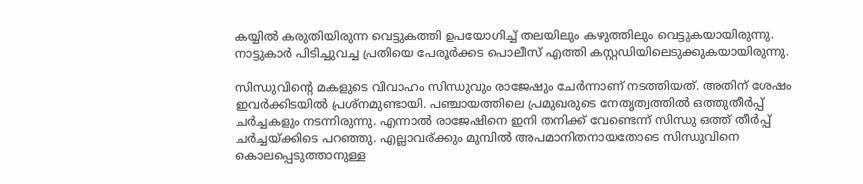കയ്യിൽ കരുതിയിരുന്ന വെട്ടുകത്തി ഉപയോഗിച്ച് തലയിലും കഴുത്തിലും വെട്ടുകയായിരുന്നു. നാട്ടുകാർ പിടിച്ചുവച്ച പ്രതിയെ പേരൂർക്കട പൊലീസ് എത്തി കസ്റ്റഡിയിലെടുക്കുകയായിരുന്നു.

സിന്ധുവിന്റെ മകളുടെ വിവാഹം സിന്ധുവും രാജേഷും ചേർന്നാണ് നടത്തിയത്. അതിന് ശേഷം ഇവർക്കിടയിൽ പ്രശ്‌നമുണ്ടായി. പഞ്ചായത്തിലെ പ്രമുഖരുടെ നേതൃത്വത്തിൽ ഒത്തുതീർപ്പ് ചർച്ചകളും നടന്നിരുന്നു. എന്നാൽ രാജേഷിനെ ഇനി തനിക്ക് വേണ്ടെന്ന് സിന്ധു ഒത്ത് തീർപ്പ് ചർച്ചയ്ക്കിടെ പറഞ്ഞു. എല്ലാവര്ക്കും മുമ്പിൽ അപമാനിതനായതോടെ സിന്ധുവിനെ കൊലപ്പെടുത്താനുള്ള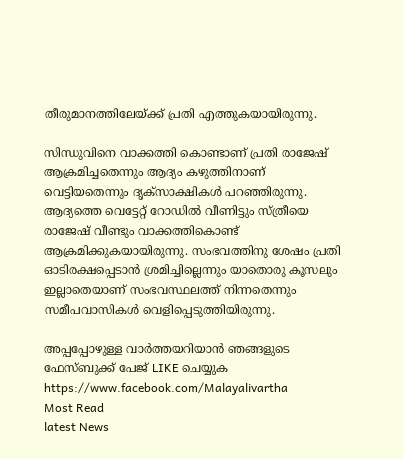തീരുമാനത്തിലേയ്ക്ക് പ്രതി എത്തുകയായിരുന്നു.

സിന്ധുവിനെ വാക്കത്തി കൊണ്ടാണ് പ്രതി രാജേഷ് ആക്രമിച്ചതെന്നും ആദ്യം കഴുത്തിനാണ് വെട്ടിയതെന്നും ദൃക്‌സാക്ഷികൾ പറഞ്ഞിരുന്നു. ആദ്യത്തെ വെട്ടേറ്റ് റോഡില്‍ വീണിട്ടും സ്ത്രീയെ രാജേഷ് വീണ്ടും വാക്കത്തികൊണ്ട് ആക്രമിക്കുകയായിരുന്നു. സംഭവത്തിനു ശേഷം പ്രതി ഓടിരക്ഷപ്പെടാന്‍ ശ്രമിച്ചില്ലെന്നും യാതൊരു കൂസലും ഇല്ലാതെയാണ് സംഭവസ്ഥലത്ത് നിന്നതെന്നും സമീപവാസികള്‍ വെളിപ്പെടുത്തിയിരുന്നു.

അപ്പപ്പോഴുള്ള വാര്‍ത്തയറിയാന്‍ ഞങ്ങളുടെ ഫേസ്‌ബുക്ക്‌ പേജ് LIKE ചെയ്യുക
https://www.facebook.com/Malayalivartha
Most Read
latest News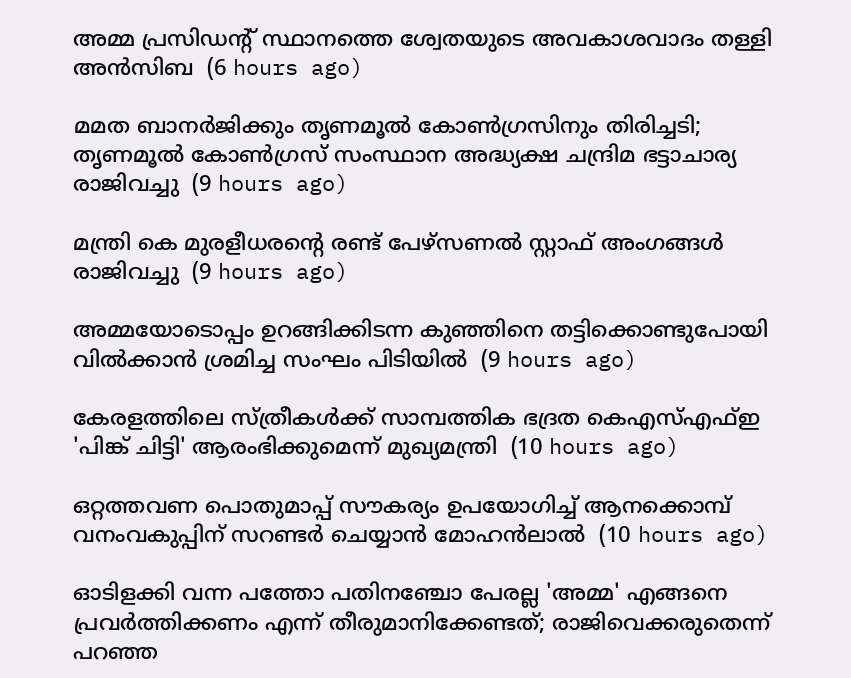അമ്മ പ്രസിഡന്റ് സ്ഥാനത്തെ ശ്വേതയുടെ അവകാശവാദം തള്ളി അന്‍സിബ  (6 hours ago)

മമത ബാനര്‍ജിക്കും തൃണമൂല്‍ കോണ്‍ഗ്രസിനും തിരിച്ചടി; തൃണമൂല്‍ കോണ്‍ഗ്രസ് സംസ്ഥാന അദ്ധ്യക്ഷ ചന്ദ്രിമ ഭട്ടാചാര്യ രാജിവച്ചു  (9 hours ago)

മന്ത്രി കെ മുരളീധരന്റെ രണ്ട് പേഴ്‌സണല്‍ സ്റ്റാഫ് അംഗങ്ങള്‍ രാജിവച്ചു  (9 hours ago)

അമ്മയോടൊപ്പം ഉറങ്ങിക്കിടന്ന കുഞ്ഞിനെ തട്ടിക്കൊണ്ടുപോയി വില്‍ക്കാന്‍ ശ്രമിച്ച സംഘം പിടിയില്‍  (9 hours ago)

കേരളത്തിലെ സ്ത്രീകള്‍ക്ക് സാമ്പത്തിക ഭദ്രത കെഎസ്എഫ്ഇ 'പിങ്ക് ചിട്ടി' ആരംഭിക്കുമെന്ന് മുഖ്യമന്ത്രി  (10 hours ago)

ഒറ്റത്തവണ പൊതുമാപ്പ് സൗകര്യം ഉപയോഗിച്ച് ആനക്കൊമ്പ് വനംവകുപ്പിന് സറണ്ടര്‍ ചെയ്യാന്‍ മോഹന്‍ലാല്‍  (10 hours ago)

ഓടിളക്കി വന്ന പത്തോ പതിനഞ്ചോ പേരല്ല 'അമ്മ' എങ്ങനെ പ്രവര്‍ത്തിക്കണം എന്ന് തീരുമാനിക്കേണ്ടത്; രാജിവെക്കരുതെന്ന് പറഞ്ഞ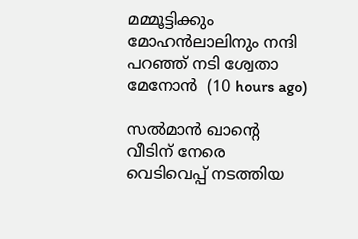മമ്മൂട്ടിക്കും മോഹന്‍ലാലിനും നന്ദി പറഞ്ഞ് നടി ശ്വേതാ മേനോന്‍  (10 hours ago)

സല്‍മാന്‍ ഖാന്റെ വീടിന് നേരെ വെടിവെപ്പ് നടത്തിയ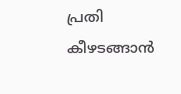പ്രതി കീഴടങ്ങാന്‍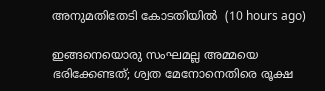അനുമതിതേടി കോടതിയില്‍  (10 hours ago)

ഇങ്ങനെയൊരു സംഘമല്ല അമ്മയെ ഭരിക്കേണ്ടത്; ശ്വത മേനോനെതിരെ രൂക്ഷ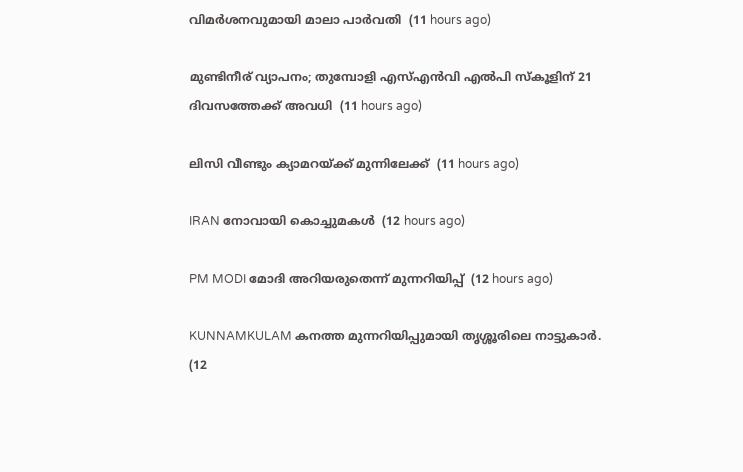വിമര്‍ശനവുമായി മാലാ പാര്‍വതി  (11 hours ago)

മുണ്ടിനീര് വ്യാപനം; തുമ്പോളി എസ്എന്‍വി എല്‍പി സ്‌കൂളിന് 21 ദിവസത്തേക്ക് അവധി  (11 hours ago)

ലിസി വീണ്ടും ക്യാമറയ്ക്ക് മുന്നിലേക്ക്  (11 hours ago)

IRAN നോവായി കൊച്ചുമകൾ  (12 hours ago)

PM MODI മോദി അറിയരുതെന്ന് മുന്നറിയിപ്പ്  (12 hours ago)

KUNNAMKULAM കനത്ത മുന്നറിയിപ്പുമായി തൃശ്ശൂരിലെ നാട്ടുകാര്‍.  (12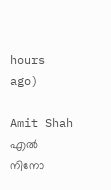hours ago)

Amit Shah എൽ നിനോ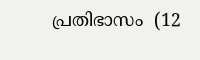പ്രതിഭാസം  (12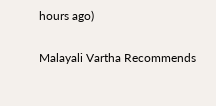hours ago)

Malayali Vartha Recommends